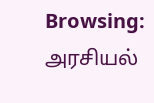Browsing: அரசியல்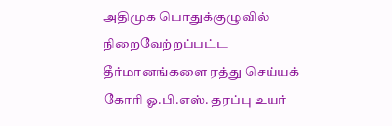அதிமுக பொதுக்குழுவில் நிறைவேற்றப்பட்ட தீர்மானங்களை ரத்து செய்யக் கோரி ஓ.பி.எஸ். தரப்பு உயர்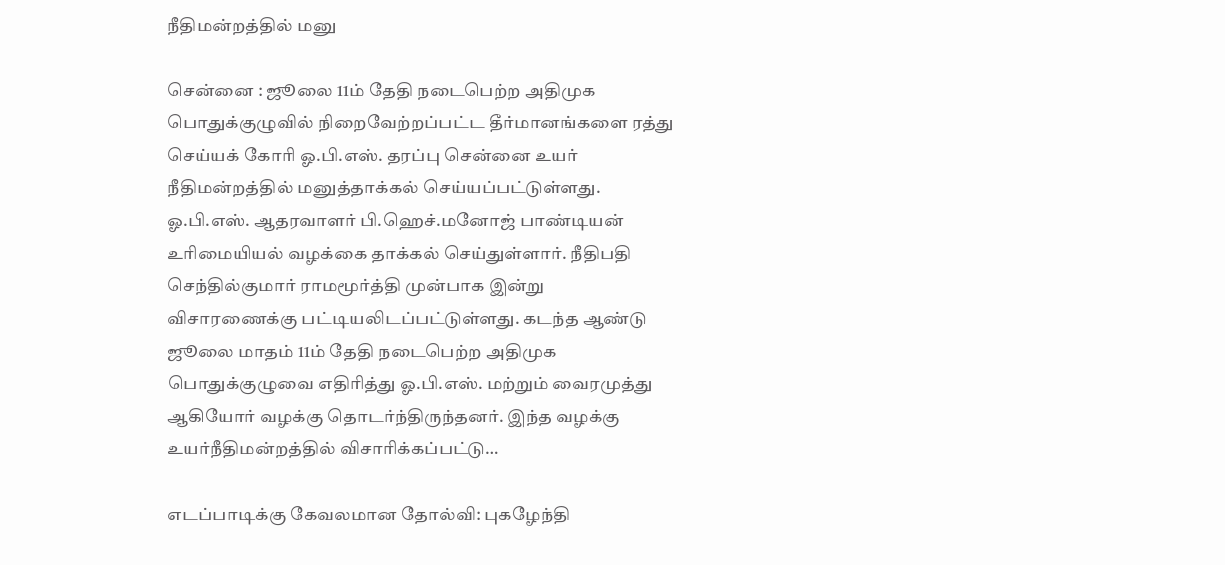நீதிமன்றத்தில் மனு

சென்னை : ஜூலை 11ம் தேதி நடைபெற்ற அதிமுக பொதுக்குழுவில் நிறைவேற்றப்பட்ட தீர்மானங்களை ரத்து செய்யக் கோரி ஓ.பி.எஸ். தரப்பு சென்னை உயர் நீதிமன்றத்தில் மனுத்தாக்கல் செய்யப்பட்டுள்ளது. ஓ.பி.எஸ். ஆதரவாளர் பி.ஹெச்.மனோஜ் பாண்டியன் உரிமையியல் வழக்கை தாக்கல் செய்துள்ளார். நீதிபதி செந்தில்குமார் ராமமூர்த்தி முன்பாக இன்று விசாரணைக்கு பட்டியலிடப்பட்டுள்ளது. கடந்த ஆண்டு ஜூலை மாதம் 11ம் தேதி நடைபெற்ற அதிமுக பொதுக்குழுவை எதிரித்து ஓ.பி.எஸ். மற்றும் வைரமுத்து ஆகியோர் வழக்கு தொடர்ந்திருந்தனர். இந்த வழக்கு உயர்நீதிமன்றத்தில் விசாரிக்கப்பட்டு…

எடப்பாடிக்கு கேவலமான தோல்வி: புகழேந்தி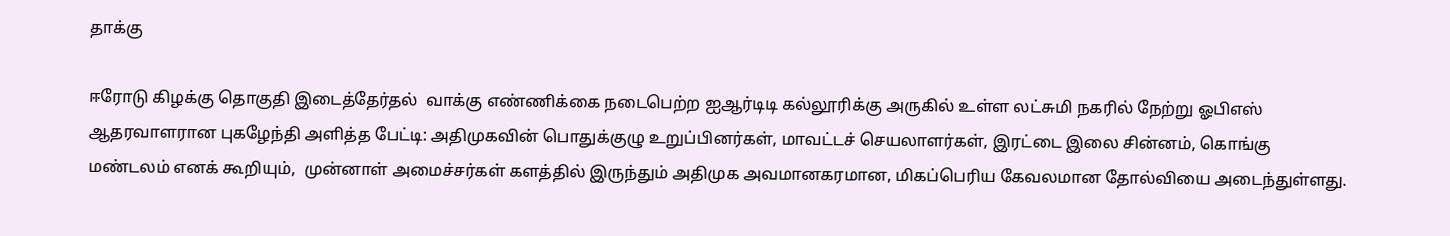தாக்கு

ஈரோடு கிழக்கு தொகுதி இடைத்தேர்தல்  வாக்கு எண்ணிக்கை நடைபெற்ற ஐஆர்டிடி கல்லூரிக்கு அருகில் உள்ள லட்சுமி நகரில் நேற்று ஓபிஎஸ் ஆதரவாளரான புகழேந்தி அளித்த பேட்டி: அதிமுகவின் பொதுக்குழு உறுப்பினர்கள், மாவட்டச் செயலாளர்கள், இரட்டை இலை சின்னம், கொங்கு மண்டலம் எனக் கூறியும்,  முன்னாள் அமைச்சர்கள் களத்தில் இருந்தும் அதிமுக அவமானகரமான, மிகப்பெரிய கேவலமான தோல்வியை அடைந்துள்ளது.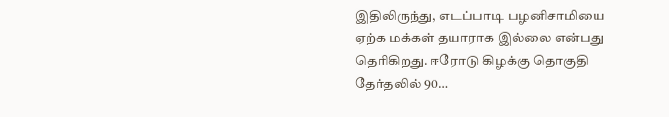இதிலிருந்து, எடப்பாடி பழனிசாமியை ஏற்க மக்கள் தயாராக இல்லை என்பது தெரிகிறது. ஈரோடு கிழக்கு தொகுதி தேர்தலில் 90…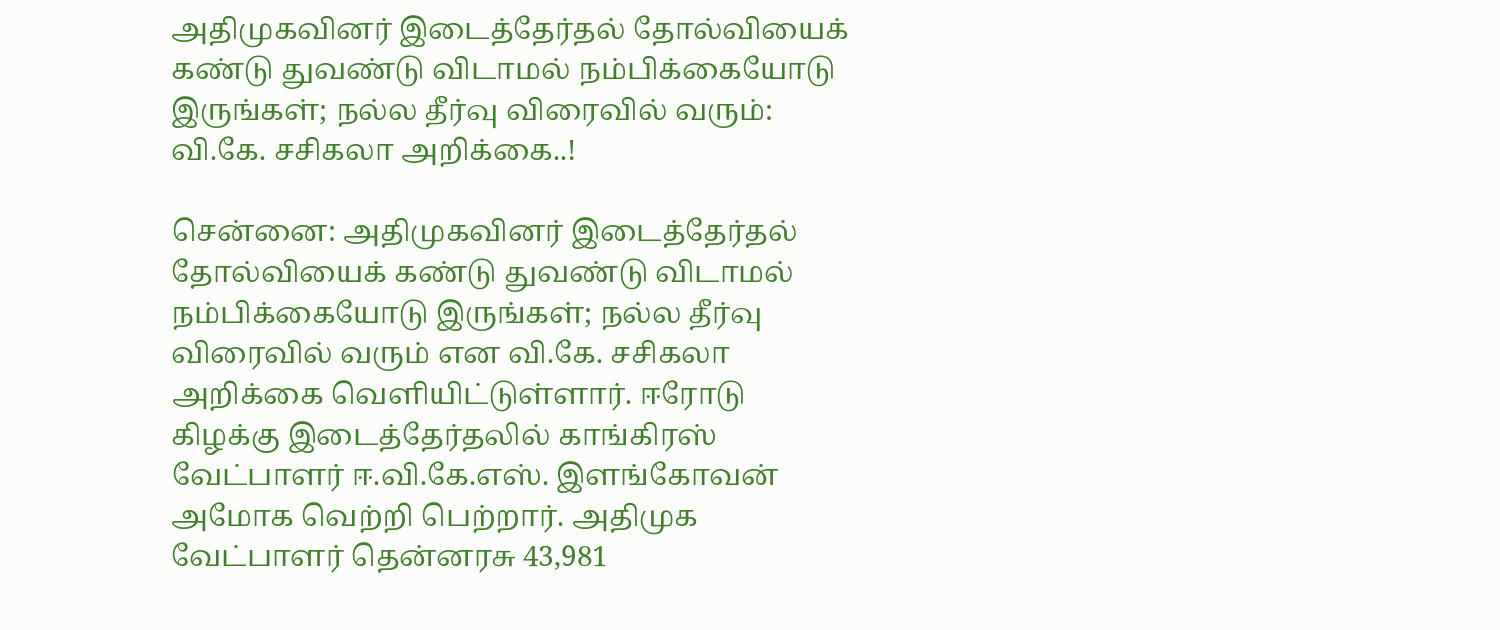அதிமுகவினர் இடைத்தேர்தல் தோல்வியைக் கண்டு துவண்டு விடாமல் நம்பிக்கையோடு இருங்கள்; நல்ல தீர்வு விரைவில் வரும்: வி.கே. சசிகலா அறிக்கை..!

சென்னை: அதிமுகவினர் இடைத்தேர்தல் தோல்வியைக் கண்டு துவண்டு விடாமல் நம்பிக்கையோடு இருங்கள்; நல்ல தீர்வு விரைவில் வரும் என வி.கே. சசிகலா அறிக்கை வெளியிட்டுள்ளார். ஈரோடு கிழக்கு இடைத்தேர்தலில் காங்கிரஸ் வேட்பாளர் ஈ.வி.கே.எஸ். இளங்கோவன் அமோக வெற்றி பெற்றார். அதிமுக வேட்பாளர் தென்னரசு 43,981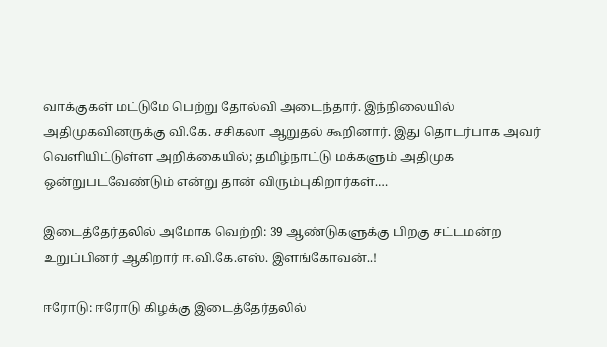வாக்குகள் மட்டுமே பெற்று தோல்வி அடைந்தார். இந்நிலையில் அதிமுகவினருக்கு வி.கே. சசிகலா ஆறுதல் கூறினார். இது தொடர்பாக அவர் வெளியிட்டுள்ள அறிக்கையில்; தமிழ்நாட்டு மக்களும் அதிமுக ஒன்றுபடவேண்டும் என்று தான் விரும்புகிறார்கள்.…

இடைத்தேர்தலில் அமோக வெற்றி: 39 ஆண்டுகளுக்கு பிறகு சட்டமன்ற உறுப்பினர் ஆகிறார் ஈ.வி.கே.எஸ். இளங்கோவன்..!

ஈரோடு: ஈரோடு கிழக்கு இடைத்தேர்தலில்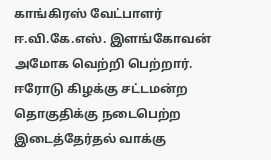காங்கிரஸ் வேட்பாளர் ஈ.வி.கே.எஸ். இளங்கோவன் அமோக வெற்றி பெற்றார். ஈரோடு கிழக்கு சட்டமன்ற தொகுதிக்கு நடைபெற்ற இடைத்தேர்தல் வாக்கு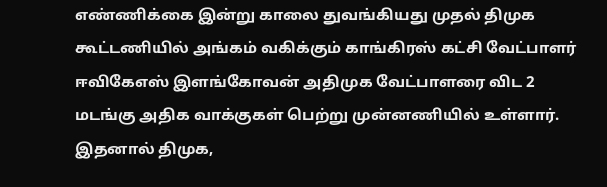எண்ணிக்கை இன்று காலை துவங்கியது முதல் திமுக கூட்டணியில் அங்கம் வகிக்கும் காங்கிரஸ் கட்சி வேட்பாளர் ஈவிகேஎஸ் இளங்கோவன் அதிமுக வேட்பாளரை விட 2 மடங்கு அதிக வாக்குகள் பெற்று முன்னணியில் உள்ளார். இதனால் திமுக,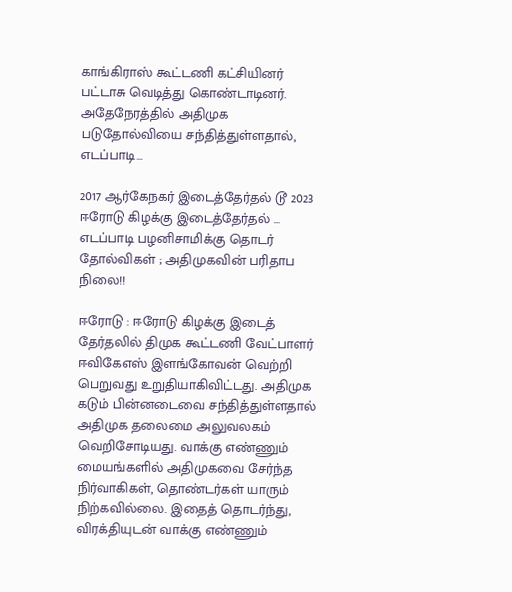காங்கிராஸ் கூட்டணி கட்சியினர் பட்டாசு வெடித்து கொண்டாடினர். அதேநேரத்தில் அதிமுக படுதோல்வியை சந்தித்துள்ளதால், எடப்பாடி…

2017 ஆர்கேநகர் இடைத்தேர்தல் டூ 2023 ஈரோடு கிழக்கு இடைத்தேர்தல் … எடப்பாடி பழனிசாமிக்கு தொடர் தோல்விகள் ; அதிமுகவின் பரிதாப நிலை!!

ஈரோடு : ஈரோடு கிழக்கு இடைத் தேர்தலில் திமுக கூட்டணி வேட்பாளர் ஈவிகேஎஸ் இளங்கோவன் வெற்றி பெறுவது உறுதியாகிவிட்டது. அதிமுக கடும் பின்னடைவை சந்தித்துள்ளதால் அதிமுக தலைமை அலுவலகம் வெறிசோடியது. வாக்கு எண்ணும் மையங்களில் அதிமுகவை சேர்ந்த நிர்வாகிகள், தொண்டர்கள் யாரும் நிற்கவில்லை. இதைத் தொடர்ந்து, விரக்தியுடன் வாக்கு எண்ணும்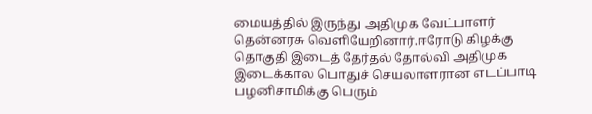மையத்தில் இருந்து அதிமுக வேட்பாளர் தென்னரசு வெளியேறினார்.ஈரோடு கிழக்கு தொகுதி இடைத் தேர்தல் தோல்வி அதிமுக இடைக்கால பொதுச் செயலாளரான எடப்பாடி பழனிசாமிக்கு பெரும்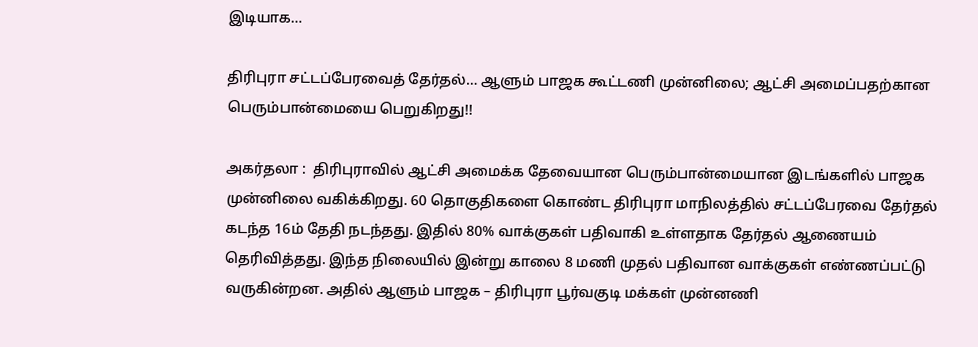இடியாக…

திரிபுரா சட்டப்பேரவைத் தேர்தல்… ஆளும் பாஜக கூட்டணி முன்னிலை; ஆட்சி அமைப்பதற்கான பெரும்பான்மையை பெறுகிறது!!

அகர்தலா :  திரிபுராவில் ஆட்சி அமைக்க தேவையான பெரும்பான்மையான இடங்களில் பாஜக முன்னிலை வகிக்கிறது. 60 தொகுதிகளை கொண்ட திரிபுரா மாநிலத்தில் சட்டப்பேரவை தேர்தல் கடந்த 16ம் தேதி நடந்தது. இதில் 80% வாக்குகள் பதிவாகி உள்ளதாக தேர்தல் ஆணையம் தெரிவித்தது. இந்த நிலையில் இன்று காலை 8 மணி முதல் பதிவான வாக்குகள் எண்ணப்பட்டு வருகின்றன. அதில் ஆளும் பாஜக – திரிபுரா பூர்வகுடி மக்கள் முன்னணி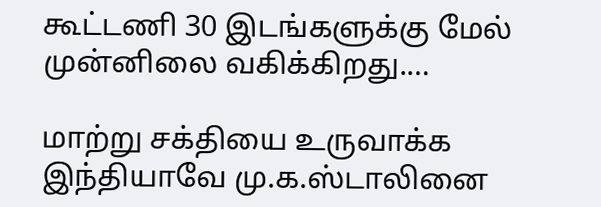கூட்டணி 30 இடங்களுக்கு மேல் முன்னிலை வகிக்கிறது.…

மாற்று சக்தியை உருவாக்க இந்தியாவே மு.க.ஸ்டாலினை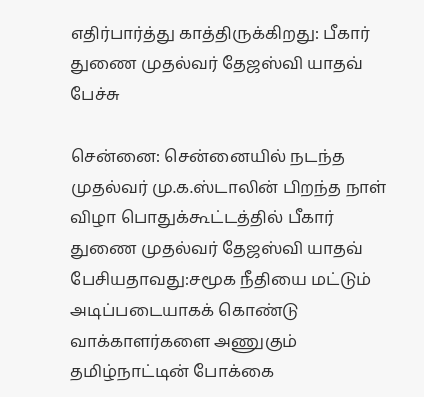எதிர்பார்த்து காத்திருக்கிறது: பீகார் துணை முதல்வர் தேஜஸ்வி யாதவ் பேச்சு

சென்னை: சென்னையில் நடந்த முதல்வர் மு.க.ஸ்டாலின் பிறந்த நாள் விழா பொதுக்கூட்டத்தில் பீகார் துணை முதல்வர் தேஜஸ்வி யாதவ் பேசியதாவது:சமூக நீதியை மட்டும் அடிப்படையாகக் கொண்டு வாக்காளர்களை அணுகும் தமிழ்நாட்டின் போக்கை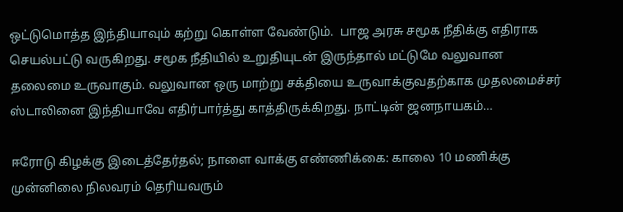ஒட்டுமொத்த இந்தியாவும் கற்று கொள்ள வேண்டும்.  பாஜ அரசு சமூக நீதிக்கு எதிராக செயல்பட்டு வருகிறது. சமூக நீதியில் உறுதியுடன் இருந்தால் மட்டுமே வலுவான தலைமை உருவாகும். வலுவான ஒரு மாற்று சக்தியை உருவாக்குவதற்காக முதலமைச்சர் ஸ்டாலினை இந்தியாவே எதிர்பார்த்து காத்திருக்கிறது. நாட்டின் ஜனநாயகம்…

ஈரோடு கிழக்கு இடைத்தேர்தல்; நாளை வாக்கு எண்ணிக்கை: காலை 10 மணிக்கு முன்னிலை நிலவரம் தெரியவரும்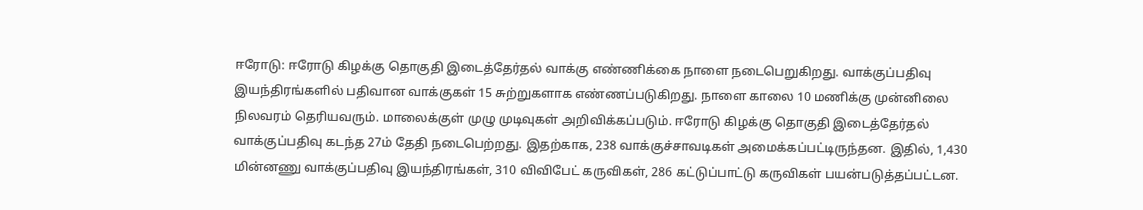ஈரோடு: ஈரோடு கிழக்கு தொகுதி இடைத்தேர்தல் வாக்கு எண்ணிக்கை நாளை நடைபெறுகிறது. வாக்குப்பதிவு இயந்திரங்களில் பதிவான வாக்குகள் 15 சுற்றுகளாக எண்ணப்படுகிறது. நாளை காலை 10 மணிக்கு முன்னிலை நிலவரம் தெரியவரும். மாலைக்குள் முழு முடிவுகள் அறிவிக்கப்படும். ஈரோடு கிழக்கு தொகுதி இடைத்தேர்தல் வாக்குப்பதிவு கடந்த 27ம் தேதி நடைபெற்றது. இதற்காக, 238 வாக்குச்சாவடிகள் அமைக்கப்பட்டிருந்தன. இதில், 1,430 மின்னணு வாக்குப்பதிவு இயந்திரங்கள், 310 விவிபேட் கருவிகள், 286 கட்டுப்பாட்டு கருவிகள் பயன்படுத்தப்பட்டன.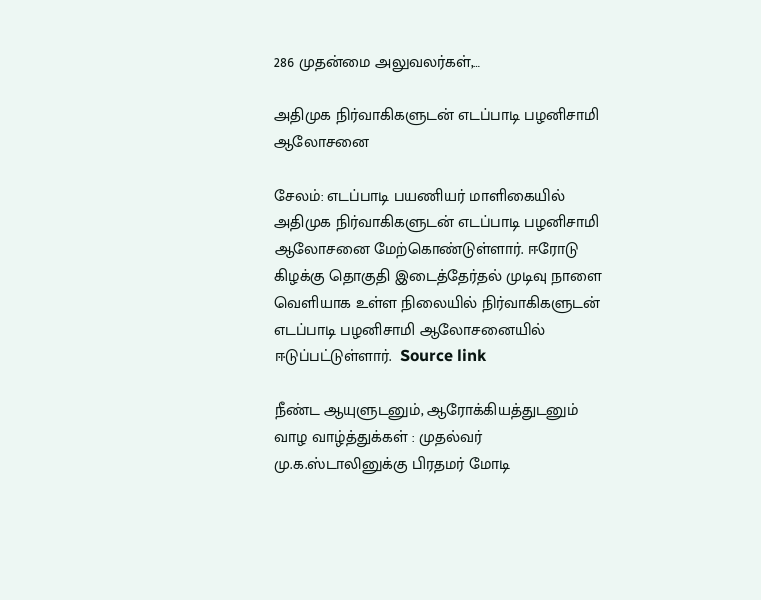286 முதன்மை அலுவலர்கள்,…

அதிமுக நிர்வாகிகளுடன் எடப்பாடி பழனிசாமி ஆலோசனை

சேலம்: எடப்பாடி பயணியர் மாளிகையில் அதிமுக நிர்வாகிகளுடன் எடப்பாடி பழனிசாமி ஆலோசனை மேற்கொண்டுள்ளார். ஈரோடு கிழக்கு தொகுதி இடைத்தேர்தல் முடிவு நாளை வெளியாக உள்ள நிலையில் நிர்வாகிகளுடன் எடப்பாடி பழனிசாமி ஆலோசனையில் ஈடுப்பட்டுள்ளார்.  Source link

நீண்ட ஆயுளுடனும், ஆரோக்கியத்துடனும் வாழ வாழ்த்துக்கள் : முதல்வர் மு.க.ஸ்டாலினுக்கு பிரதமர் மோடி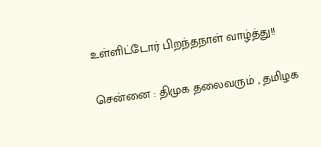உள்ளிட்டோர் பிறந்தநாள் வாழ்த்து!!

சென்னை : திமுக தலைவரும் , தமிழக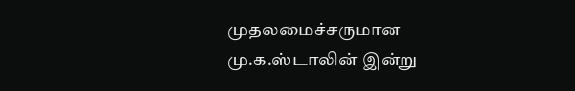முதலமைச்சருமான மு.க.ஸ்டாலின் இன்று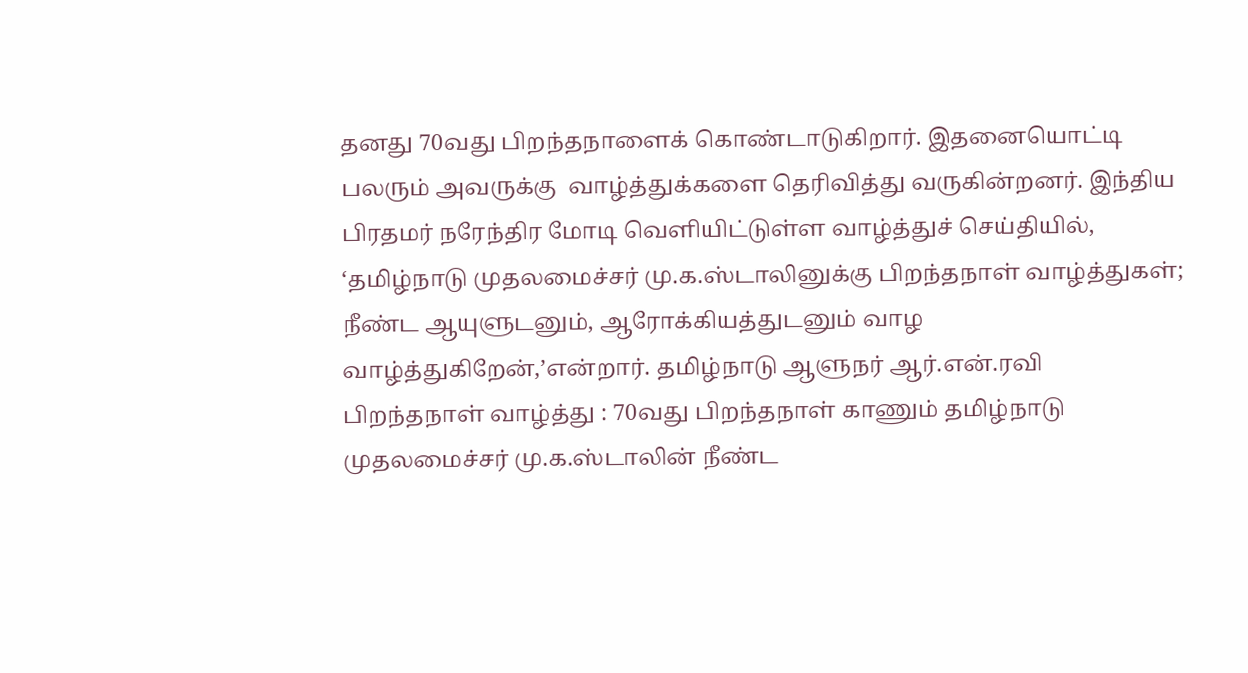தனது 70வது பிறந்தநாளைக் கொண்டாடுகிறார். இதனையொட்டி பலரும் அவருக்கு  வாழ்த்துக்களை தெரிவித்து வருகின்றனர். இந்திய பிரதமர் நரேந்திர மோடி வெளியிட்டுள்ள வாழ்த்துச் செய்தியில், ‘தமிழ்நாடு முதலமைச்சர் மு.க.ஸ்டாலினுக்கு பிறந்தநாள் வாழ்த்துகள்; நீண்ட ஆயுளுடனும், ஆரோக்கியத்துடனும் வாழ வாழ்த்துகிறேன்,’என்றார். தமிழ்நாடு ஆளுநர் ஆர்.என்.ரவி பிறந்தநாள் வாழ்த்து : 70வது பிறந்தநாள் காணும் தமிழ்நாடு முதலமைச்சர் மு.க.ஸ்டாலின் நீண்ட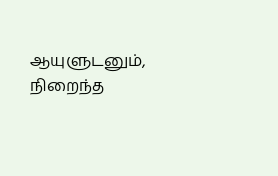ஆயுளுடனும், நிறைந்த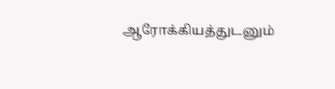ஆரோக்கியத்துடனும்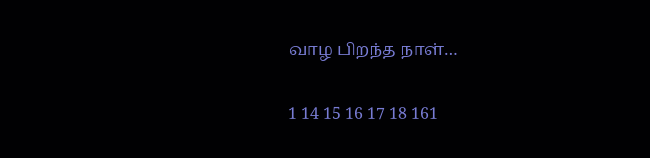வாழ பிறந்த நாள்…

1 14 15 16 17 18 161